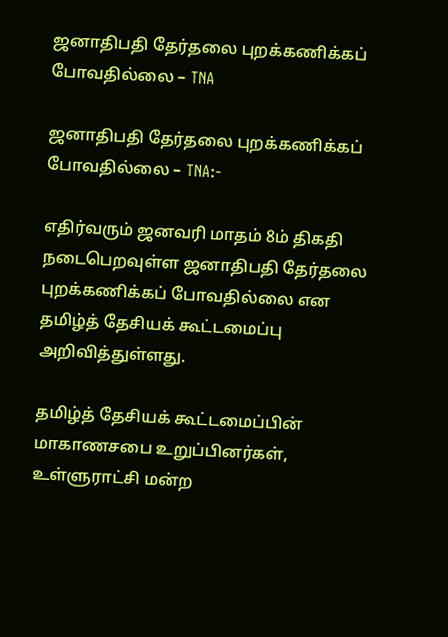ஜனாதிபதி தேர்தலை புறக்கணிக்கப் போவதில்லை – TNA

ஜனாதிபதி தேர்தலை புறக்கணிக்கப் போவதில்லை – TNA:-

எதிர்வரும் ஜனவரி மாதம் 8ம் திகதி நடைபெறவுள்ள ஜனாதிபதி தேர்தலை புறக்கணிக்கப் போவதில்லை என தமிழ்த் தேசியக் கூட்டமைப்பு அறிவித்துள்ளது.

தமிழ்த் தேசியக் கூட்டமைப்பின் மாகாணசபை உறுப்பினர்கள், உள்ளுராட்சி மன்ற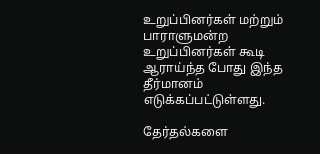உறுப்பினர்கள் மற்றும் பாராளுமன்ற உறுப்பினர்கள் கூடி ஆராய்ந்த போது இந்த தீர்மானம் எடுக்கப்பட்டுள்ளது.

தேர்தல்களை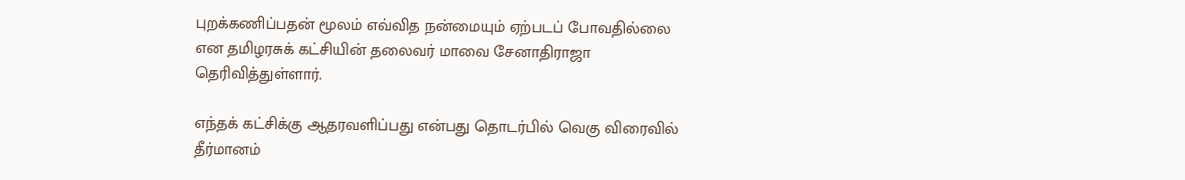புறக்கணிப்பதன் மூலம் எவ்வித நன்மையும் ஏற்படப் போவதில்லை என தமிழரசுக் கட்சியின் தலைவர் மாவை சேனாதிராஜா தெரிவித்துள்ளார்.

எந்தக் கட்சிக்கு ஆதரவளிப்பது என்பது தொடர்பில் வெகு விரைவில் தீர்மானம்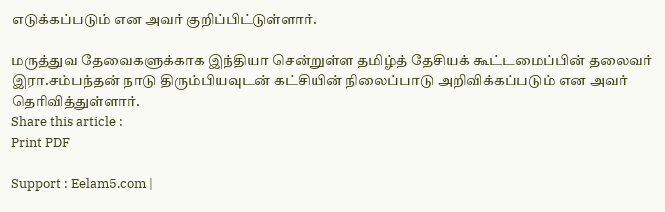எடுக்கப்படும் என அவர் குறிப்பிட்டுள்ளார்.

மருத்துவ தேவைகளுக்காக இந்தியா சென்றுள்ள தமிழ்த் தேசியக் கூட்டமைப்பின் தலைவர் இரா.சம்பந்தன் நாடு திரும்பியவுடன் கட்சியின் நிலைப்பாடு அறிவிக்கப்படும் என அவர் தெரிவித்துள்ளார்.
Share this article :
Print PDF

Support : Eelam5.com |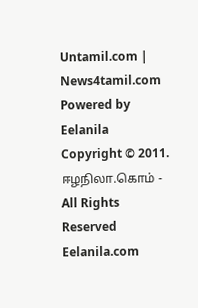Untamil.com | News4tamil.com
Powered by Eelanila
Copyright © 2011. ஈழநிலா.கொம் - All Rights Reserved
Eelanila.com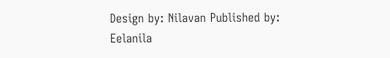Design by: Nilavan Published by: Eelanila